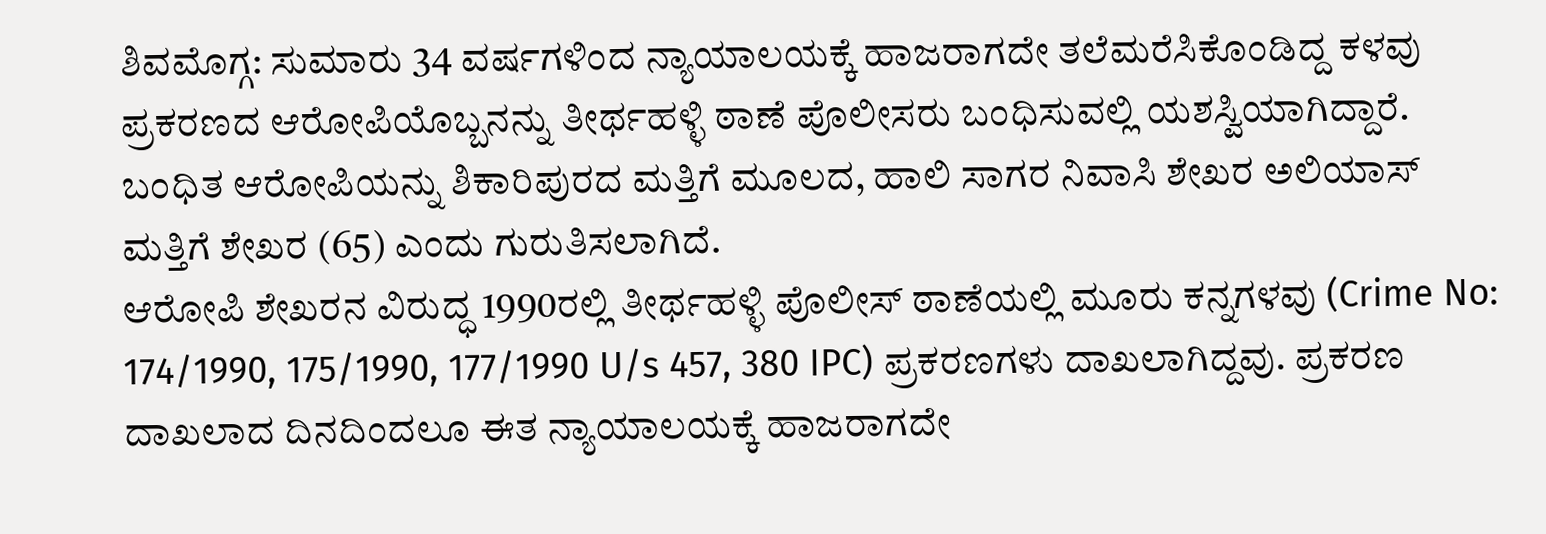ಶಿವಮೊಗ್ಗ: ಸುಮಾರು 34 ವರ್ಷಗಳಿಂದ ನ್ಯಾಯಾಲಯಕ್ಕೆ ಹಾಜರಾಗದೇ ತಲೆಮರೆಸಿಕೊಂಡಿದ್ದ ಕಳವು ಪ್ರಕರಣದ ಆರೋಪಿಯೊಬ್ಬನನ್ನು ತೀರ್ಥಹಳ್ಳಿ ಠಾಣೆ ಪೊಲೀಸರು ಬಂಧಿಸುವಲ್ಲಿ ಯಶಸ್ವಿಯಾಗಿದ್ದಾರೆ.
ಬಂಧಿತ ಆರೋಪಿಯನ್ನು ಶಿಕಾರಿಪುರದ ಮತ್ತಿಗೆ ಮೂಲದ, ಹಾಲಿ ಸಾಗರ ನಿವಾಸಿ ಶೇಖರ ಅಲಿಯಾಸ್ ಮತ್ತಿಗೆ ಶೇಖರ (65) ಎಂದು ಗುರುತಿಸಲಾಗಿದೆ.
ಆರೋಪಿ ಶೇಖರನ ವಿರುದ್ಧ 1990ರಲ್ಲಿ ತೀರ್ಥಹಳ್ಳಿ ಪೊಲೀಸ್ ಠಾಣೆಯಲ್ಲಿ ಮೂರು ಕನ್ನಗಳವು (Crime No: 174/1990, 175/1990, 177/1990 U/s 457, 380 IPC) ಪ್ರಕರಣಗಳು ದಾಖಲಾಗಿದ್ದವು. ಪ್ರಕರಣ ದಾಖಲಾದ ದಿನದಿಂದಲೂ ಈತ ನ್ಯಾಯಾಲಯಕ್ಕೆ ಹಾಜರಾಗದೇ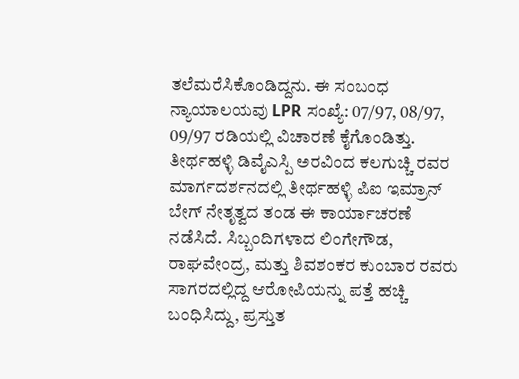ತಲೆಮರೆಸಿಕೊಂಡಿದ್ದನು. ಈ ಸಂಬಂಧ ನ್ಯಾಯಾಲಯವು LPR ಸಂಖ್ಯೆ: 07/97, 08/97, 09/97 ರಡಿಯಲ್ಲಿ ವಿಚಾರಣೆ ಕೈಗೊಂಡಿತ್ತು.
ತೀರ್ಥಹಳ್ಳಿ ಡಿವೈಎಸ್ಪಿ ಅರವಿಂದ ಕಲಗುಚ್ಚಿ ರವರ ಮಾರ್ಗದರ್ಶನದಲ್ಲಿ ತೀರ್ಥಹಳ್ಳಿ ಪಿಐ ಇಮ್ರಾನ್ ಬೇಗ್ ನೇತೃತ್ವದ ತಂಡ ಈ ಕಾರ್ಯಾಚರಣೆ ನಡೆಸಿದೆ. ಸಿಬ್ಬಂದಿಗಳಾದ ಲಿಂಗೇಗೌಡ, ರಾಘವೇಂದ್ರ, ಮತ್ತು ಶಿವಶಂಕರ ಕುಂಬಾರ ರವರು ಸಾಗರದಲ್ಲಿದ್ದ ಆರೋಪಿಯನ್ನು ಪತ್ತೆ ಹಚ್ಚಿ ಬಂಧಿಸಿದ್ದು, ಪ್ರಸ್ತುತ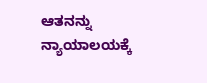ಆತನನ್ನು ನ್ಯಾಯಾಲಯಕ್ಕೆ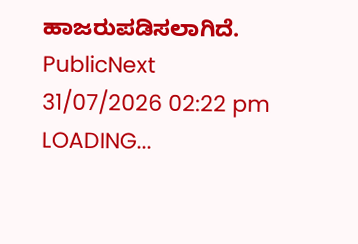ಹಾಜರುಪಡಿಸಲಾಗಿದೆ.
PublicNext
31/07/2026 02:22 pm
LOADING...